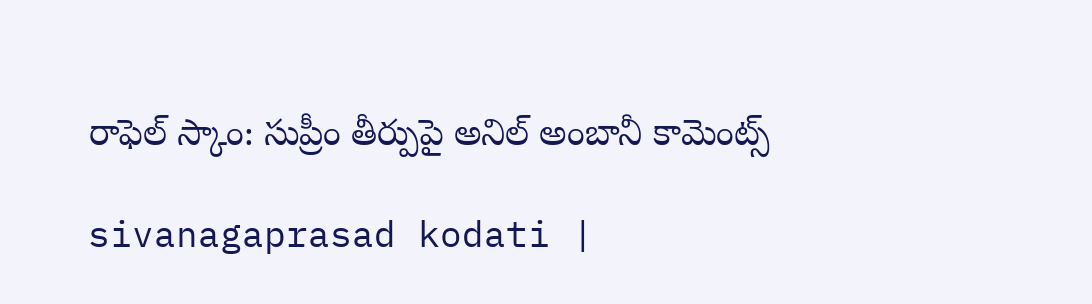రాఫెల్ స్కాం: సుప్రీం తీర్పుపై అనిల్ అంబానీ కామెంట్స్

sivanagaprasad kodati |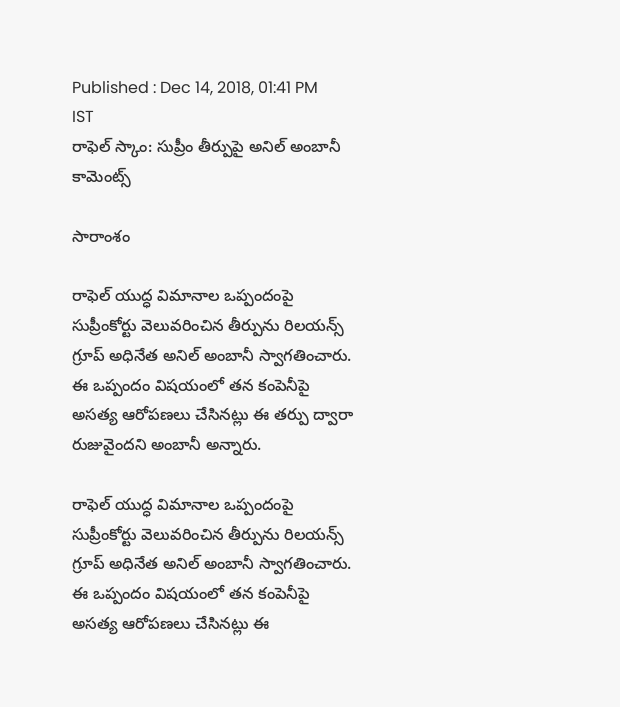Published : Dec 14, 2018, 01:41 PM IST
రాఫెల్ స్కాం: సుప్రీం తీర్పుపై అనిల్ అంబానీ కామెంట్స్

సారాంశం

రాఫెల్ యుద్ధ విమానాల ఒప్పందంపై సుప్రీంకోర్టు వెలువరించిన తీర్పును రిలయన్స్ గ్రూప్ అధినేత అనిల్ అంబానీ స్వాగతించారు. ఈ ఒప్పందం విషయంలో తన కంపెనీపై అసత్య ఆరోపణలు చేసినట్లు ఈ తర్పు ద్వారా రుజువైందని అంబానీ అన్నారు.

రాఫెల్ యుద్ధ విమానాల ఒప్పందంపై సుప్రీంకోర్టు వెలువరించిన తీర్పును రిలయన్స్ గ్రూప్ అధినేత అనిల్ అంబానీ స్వాగతించారు. ఈ ఒప్పందం విషయంలో తన కంపెనీపై అసత్య ఆరోపణలు చేసినట్లు ఈ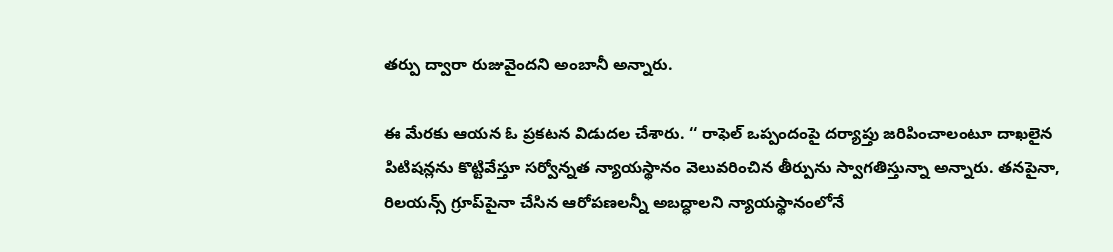తర్పు ద్వారా రుజువైందని అంబానీ అన్నారు.

ఈ మేరకు ఆయన ఓ ప్రకటన విడుదల చేశారు. ‘‘ రాఫెల్ ఒప్పందంపై దర్యాప్తు జరిపించాలంటూ దాఖలైన పిటిషన్లను కొట్టివేస్తూ సర్వోన్నత న్యాయస్థానం వెలువరించిన తీర్పును స్వాగతిస్తున్నా అన్నారు. తనపైనా, రిలయన్స్ గ్రూప్‌పైనా చేసిన ఆరోపణలన్నీ అబద్ధాలని న్యాయస్థానంలోనే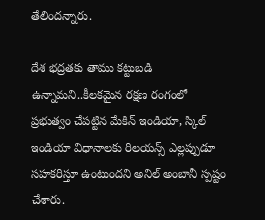తేలిందన్నారు.

దేశ భద్రతకు తాము కట్టుబడి ఉన్నామని..కీలకమైన రక్షణ రంగంలో ప్రభుత్వం చేపట్టిన మేకిన్ ఇండియా, స్కిల్ ఇండియా విధానాలకు రిలయన్స్ ఎల్లప్పుడూ సహకరిస్తూ ఉంటుందని అనిల్ అంబానీ స్పష్టం చేశారు.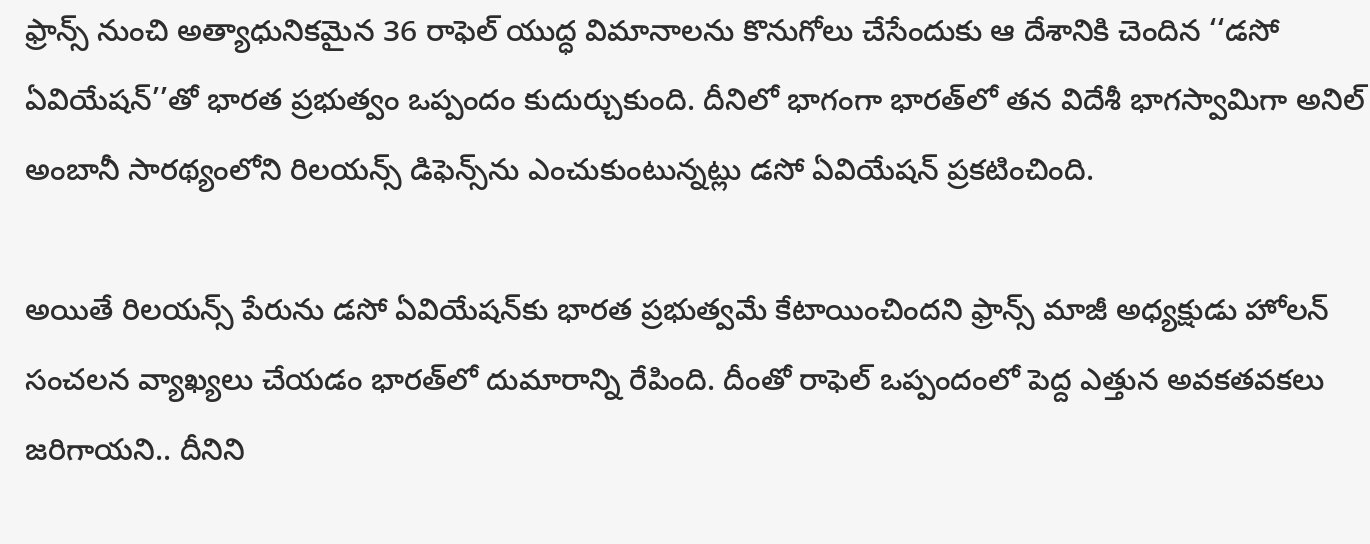ఫ్రాన్స్ నుంచి అత్యాధునికమైన 36 రాఫెల్ యుద్ధ విమానాలను కొనుగోలు చేసేందుకు ఆ దేశానికి చెందిన ‘‘డసో ఏవియేషన్’’తో భారత ప్రభుత్వం ఒప్పందం కుదుర్చుకుంది. దీనిలో భాగంగా భారత్‌లో తన విదేశీ భాగస్వామిగా అనిల్ అంబానీ సారథ్యంలోని రిలయన్స్ డిఫెన్స్‌ను ఎంచుకుంటున్నట్లు డసో ఏవియేషన్ ప్రకటించింది.

అయితే రిలయన్స్ పేరును డసో ఏవియేషన్‌కు భారత ప్రభుత్వమే కేటాయించిందని ఫ్రాన్స్ మాజీ అధ్యక్షుడు హోలన్ సంచలన వ్యాఖ్యలు చేయడం భారత్‌లో దుమారాన్ని రేపింది. దీంతో రాఫెల్ ఒప్పందంలో పెద్ద ఎత్తున అవకతవకలు జరిగాయని.. దీనిని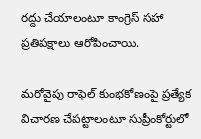రద్దు చేయాలంటూ కాంగ్రెస్ సహా ప్రతిపక్షాలు ఆరోపించాయి.

మరోవైపు రాఫెల్ కుంభకోణంపై ప్రత్యేక విచారణ చేపట్టాలంటూ సుప్రీంకోర్టులో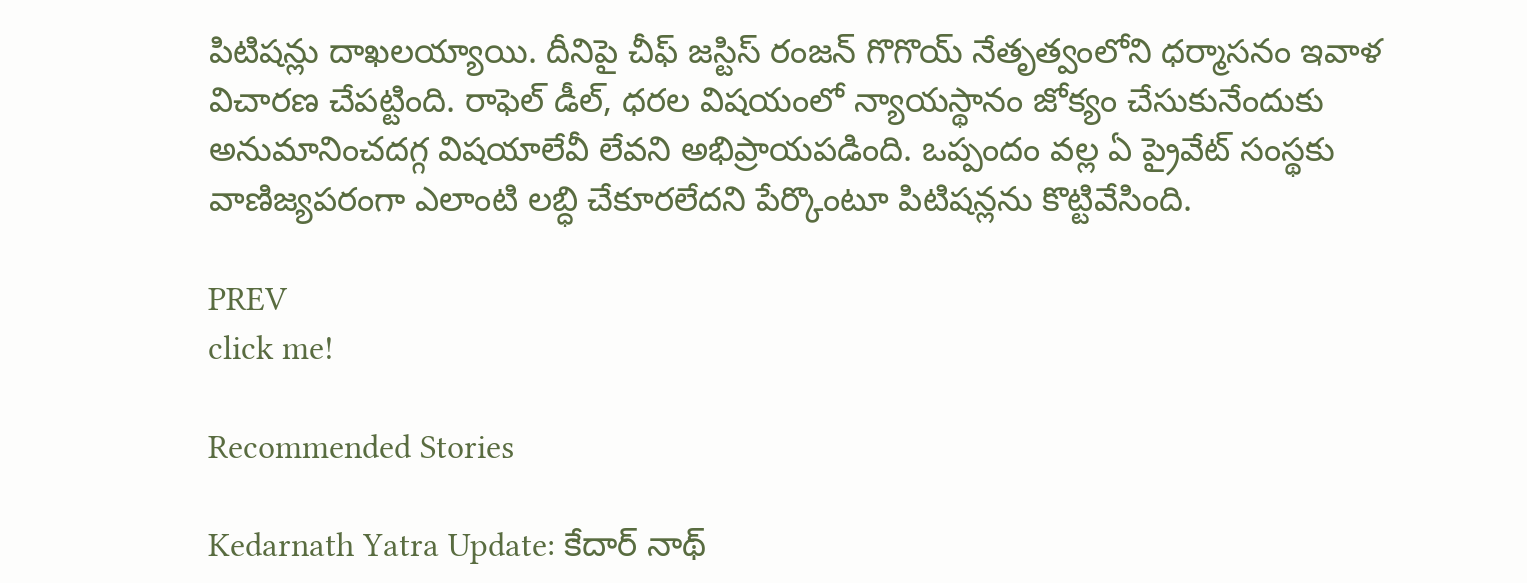పిటిషన్లు దాఖలయ్యాయి. దీనిపై చీఫ్ జస్టిస్ రంజన్ గొగొయ్‌ నేతృత్వంలోని ధర్మాసనం ఇవాళ విచారణ చేపట్టింది. రాఫెల్ డీల్, ధరల విషయంలో న్యాయస్థానం జోక్యం చేసుకునేందుకు అనుమానించదగ్గ విషయాలేవీ లేవని అభిప్రాయపడింది. ఒప్పందం వల్ల ఏ ప్రైవేట్ సంస్థకు వాణిజ్యపరంగా ఎలాంటి లబ్ధి చేకూరలేదని పేర్కొంటూ పిటిషన్లను కొట్టివేసింది.

PREV
click me!

Recommended Stories

Kedarnath Yatra Update: కేదార్ నాథ్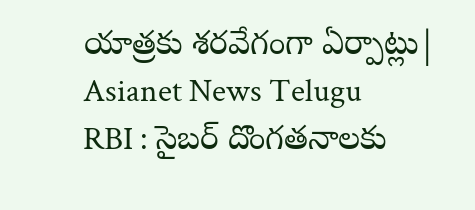యాత్రకు శరవేగంగా ఏర్పాట్లు| Asianet News Telugu
RBI : సైబర్ దొంగతనాలకు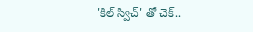'కిల్ స్విచ్' తో చెక్..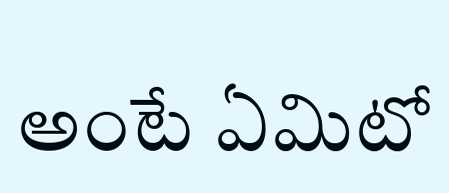అంటే ఏమిటో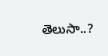తెలుసా..?